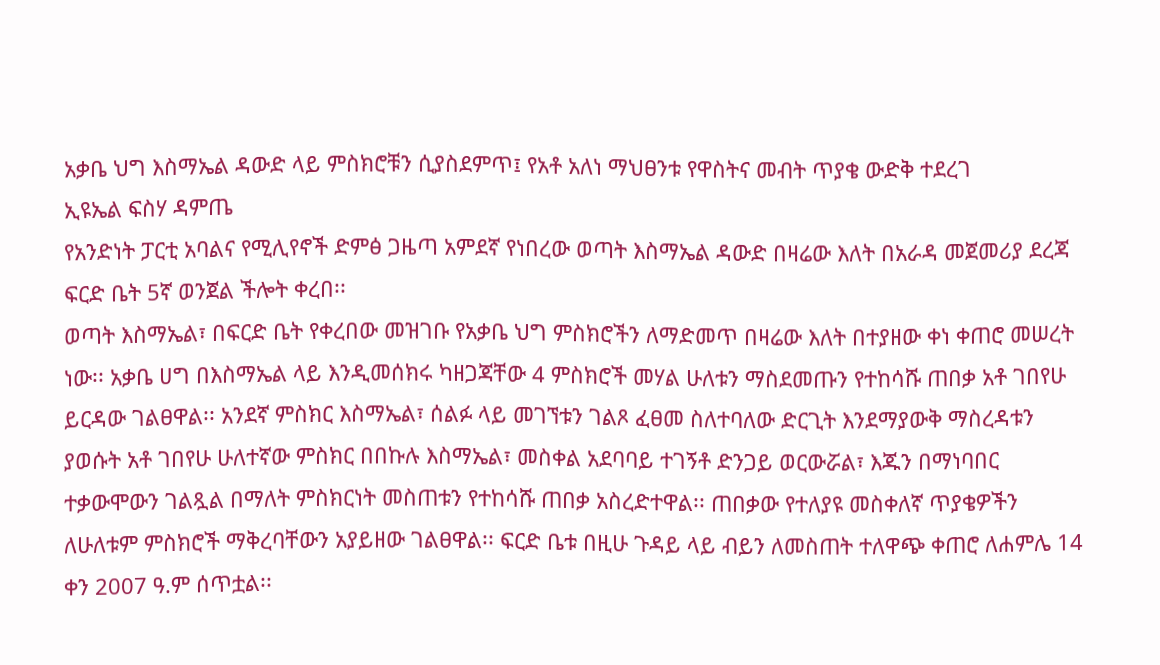አቃቤ ህግ እስማኤል ዳውድ ላይ ምስክሮቹን ሲያስደምጥ፤ የአቶ አለነ ማህፀንቱ የዋስትና መብት ጥያቄ ውድቅ ተደረገ
ኢዩኤል ፍስሃ ዳምጤ
የአንድነት ፓርቲ አባልና የሚሊየኖች ድምፅ ጋዜጣ አምደኛ የነበረው ወጣት እስማኤል ዳውድ በዛሬው እለት በአራዳ መጀመሪያ ደረጃ ፍርድ ቤት 5ኛ ወንጀል ችሎት ቀረበ፡፡
ወጣት እስማኤል፣ በፍርድ ቤት የቀረበው መዝገቡ የአቃቤ ህግ ምስክሮችን ለማድመጥ በዛሬው እለት በተያዘው ቀነ ቀጠሮ መሠረት ነው፡፡ አቃቤ ሀግ በእስማኤል ላይ እንዲመሰክሩ ካዘጋጃቸው 4 ምስክሮች መሃል ሁለቱን ማስደመጡን የተከሳሹ ጠበቃ አቶ ገበየሁ ይርዳው ገልፀዋል፡፡ አንደኛ ምስክር እስማኤል፣ ሰልፉ ላይ መገኘቱን ገልጾ ፈፀመ ስለተባለው ድርጊት እንደማያውቅ ማስረዳቱን ያወሱት አቶ ገበየሁ ሁለተኛው ምስክር በበኩሉ እስማኤል፣ መስቀል አደባባይ ተገኝቶ ድንጋይ ወርውሯል፣ እጁን በማነባበር ተቃውሞውን ገልጿል በማለት ምስክርነት መስጠቱን የተከሳሹ ጠበቃ አስረድተዋል፡፡ ጠበቃው የተለያዩ መስቀለኛ ጥያቄዎችን ለሁለቱም ምስክሮች ማቅረባቸውን አያይዘው ገልፀዋል፡፡ ፍርድ ቤቱ በዚሁ ጉዳይ ላይ ብይን ለመስጠት ተለዋጭ ቀጠሮ ለሐምሌ 14 ቀን 2007 ዓ.ም ሰጥቷል፡፡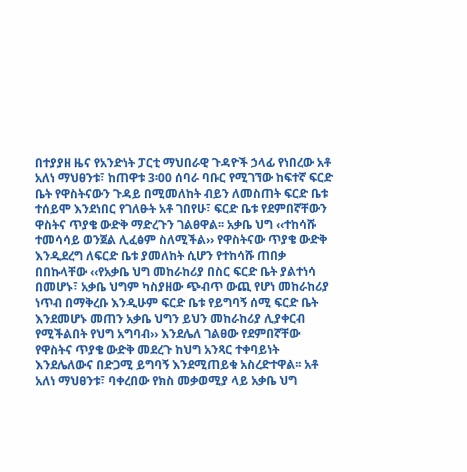በተያያዘ ዜና የአንድነት ፓርቲ ማህበራዊ ጉዳዮች ኃላፊ የነበረው አቶ አለነ ማህፀንቱ፣ ከጠዋቱ 3፡00 ሰባራ ባቡር የሚገኘው ከፍተኛ ፍርድ ቤት የዋስትናውን ጉዳይ በሚመለከት ብይን ለመስጠት ፍርድ ቤቱ ተሰይሞ እንደነበር የገለፁት አቶ ገበየሁ፣ ፍርድ ቤቱ የደምበኛቸውን ዋስትና ጥያቄ ውድቅ ማድረጉን ገልፀዋል፡፡ አቃቤ ህግ ‹‹ተከሳሹ ተመሳሳይ ወንጀል ሊፈፅም ስለሚችል›› የዋስትናው ጥያቄ ውድቅ እንዲደረግ ለፍርድ ቤቱ ያመለከት ሲሆን የተከሳሹ ጠበቃ በበኩላቸው ‹‹የአቃቤ ህግ መከራከሪያ በስር ፍርድ ቤት ያልተነሳ በመሆኑ፣ አቃቤ ህግም ካስያዘው ጭብጥ ውጪ የሆነ መከራከሪያ ነጥብ በማቅረቡ እንዲሁም ፍርድ ቤቱ የይግባኝ ሰሚ ፍርድ ቤት እንደመሆኑ መጠን አቃቤ ህግን ይህን መከራከሪያ ሊያቀርብ የሚችልበት የህግ አግባብ›› እንደሌለ ገልፀው የደምበኛቸው የዋስትና ጥያቄ ውድቅ መደረጉ ከህግ አንጻር ተቀባይነት እንደሌለውና በድጋሚ ይግባኝ እንደሚጠይቁ አስረድተዋል፡፡ አቶ አለነ ማህፀንቱ፣ ባቀረበው የክስ መቃወሚያ ላይ አቃቤ ህግ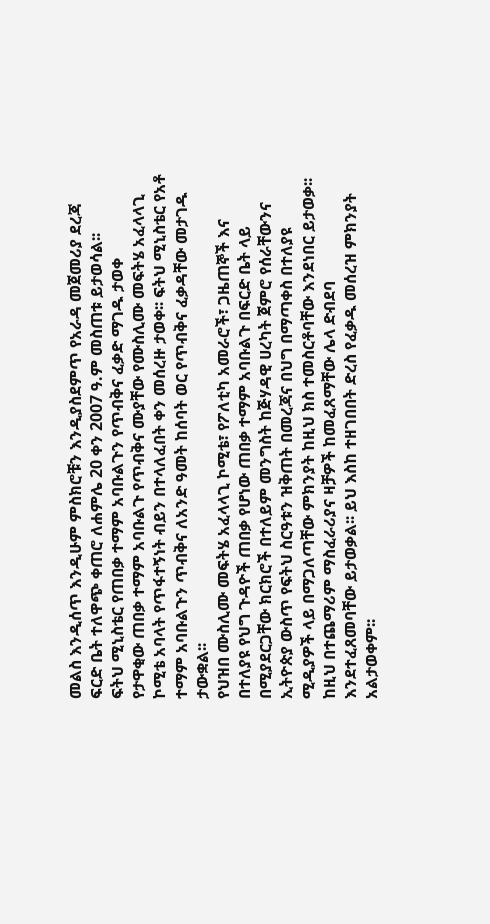መልስ እንዲሰጥ እንዲሁም ምስክሮቹን እንዲያስደምጥ የአራዳ መጀመሪያ ደረጃ ፍርድ ቤት ተለዋጭ ቀጠሮ ለሐምሌ 20 ቀን 2007 ዓ.ም መስጠቱ ይታወሳል፡፡
ፍትህ ሚኒስቴር የጠበቃ ተማም አባቡልጉን የጥብቅና ፈቃድ ማገዱ ታወቀ
የታዋቂው ጠበቃ ተማም አባቡልጉ የጥብቅና ሙያቸው የሙስሊሙ መፍትሄ አፈላላጊ ኮሚቴ አባላት የጥፋተኝነት ብይን በተላለፈበት ቀን መሰረዙ ታወቀ፡፡ ፍትህ ሚኒስቴር የአቶ ተማም አባቡልጉን ጥብቅና ለአንድ ዓመት ከሰባት ወር የጥብቅና ፈቃዳቸው መታገዱ ታውቋል፡፡
የህዝበ ሙስሊሙ መፍትሄ አፈላላጊ ኮሚቴ፣ የፖለቲካ አመራሮች፣ ጋዜጠኞች እና በተለያዩ የህግ ጉዳዮች ጠበቃ የሆነው ጠበቃ ተማም አባቡልጉ በፍርድ ቤት ላይ በሚያደርጋቸው ክርክሮች በተለይም መንግስት ከጅሃዳዊ ሀረካት ጀምሮ የሰራቸውንና ኢትዮጵያ ውስጥ የፍትህ ስርዓቱን ዝቅጠት በመረጃና በህግ በማጣቀስ በተለያዩ ሚዲያዎች ላይ በማጋለጣቸው ምክንያት ከዚህ ክስ ተመስርቶባቸው እንደነበር ይታወቃ፡፡
ከዚህ በተጨማሪም ማስፈራሪያና ዛቻዎች ከመፈጸማቸው ሌላ ድብደባ እንደተፈጸመባቸው ይታወቃል፡፡ ይህ እስከ ተዘገበበት ድረስ የፈቃዱ መሰረዝ ምክንያት አልታወቀም፡፡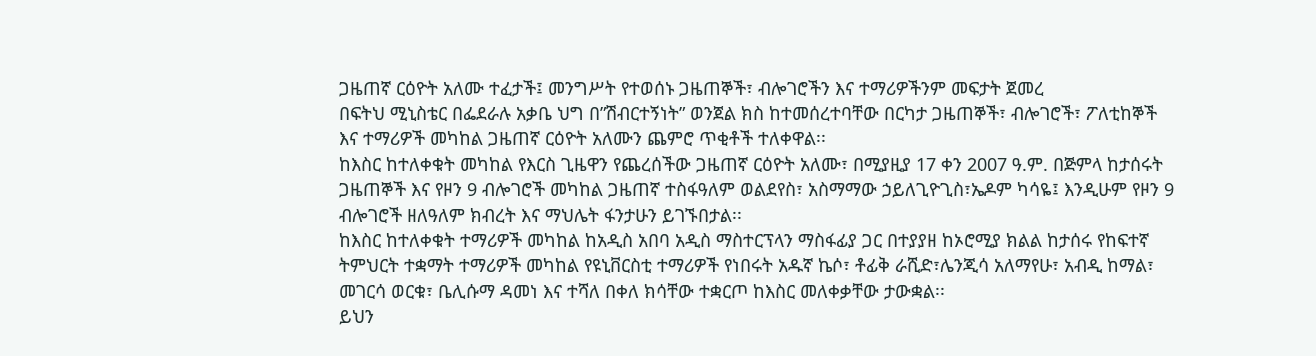ጋዜጠኛ ርዕዮት አለሙ ተፈታች፤ መንግሥት የተወሰኑ ጋዜጠኞች፣ ብሎገሮችን እና ተማሪዎችንም መፍታት ጀመረ
በፍትህ ሚኒስቴር በፌደራሉ አቃቤ ህግ በ”ሽብርተኝነት” ወንጀል ክስ ከተመሰረተባቸው በርካታ ጋዜጠኞች፣ ብሎገሮች፣ ፖለቲከኞች እና ተማሪዎች መካከል ጋዜጠኛ ርዕዮት አለሙን ጨምሮ ጥቂቶች ተለቀዋል፡፡
ከእስር ከተለቀቁት መካከል የእርስ ጊዜዋን የጨረሰችው ጋዜጠኛ ርዕዮት አለሙ፣ በሚያዚያ 17 ቀን 2007 ዓ.ም. በጅምላ ከታሰሩት ጋዜጠኞች እና የዞን 9 ብሎገሮች መካከል ጋዜጠኛ ተስፋዓለም ወልደየስ፣ አስማማው ኃይለጊዮጊስ፣ኤዶም ካሳዬ፤ እንዲሁም የዞን 9 ብሎገሮች ዘለዓለም ክብረት እና ማህሌት ፋንታሁን ይገኙበታል፡፡
ከእስር ከተለቀቁት ተማሪዎች መካከል ከአዲስ አበባ አዲስ ማስተርፕላን ማስፋፊያ ጋር በተያያዘ ከኦሮሚያ ክልል ከታሰሩ የከፍተኛ ትምህርት ተቋማት ተማሪዎች መካከል የዩኒቨርስቲ ተማሪዎች የነበሩት አዱኛ ኬሶ፣ ቶፊቅ ራሺድ፣ሌንጂሳ አለማየሁ፣ አብዲ ከማል፣ መገርሳ ወርቁ፣ ቤሊሱማ ዳመነ እና ተሻለ በቀለ ክሳቸው ተቋርጦ ከእስር መለቀቃቸው ታውቋል፡፡
ይህን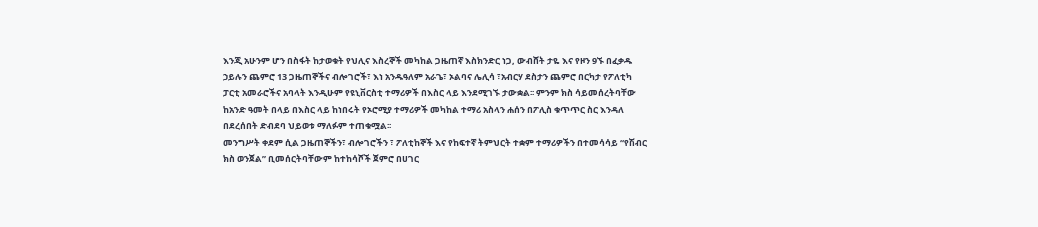እንጂ አሁንም ሆን በስፋት ከታወቁት የህሊና እስረኞች መካከል ጋዜጠኛ እስክንድር ነጋ, ውብሸት ታዬ እና የዞን 9ኙ በፈቃዱ ኃይሉን ጨምሮ 13 ጋዜጠኞችና ብሎገሮች፣ እነ አንዱዓለም አራጌ፣ ኦልባና ሌሊሳ ፣አብርሃ ደስታን ጨምሮ በርካታ የፖለቲካ ፓርቲ አመራሮችና አባላት እንዲሁም የዩኒቨርስቲ ተማሪዎች በእስር ላይ እንደሚገኙ ታውቋል፡፡ ምንም ክስ ሳይመሰረትባቸው ከአንድ ዓመት በላይ በእስር ላይ ከነበሩት የኦሮሚያ ተማሪዎች መካከል ተማሪ አስላን ሐሰን በፖሊስ ቁጥጥር ስር እንዳለ በደረሰበት ድብደባ ህይወቱ ማለፉም ተጠቁሟል፡፡
መንግሥት ቀደም ሲል ጋዜጠኞችን፣ ብሎገሮችን ፣ ፖለቲከኞች እና የከፍተኛ ትምህርት ተቋም ተማሪዎችን በተመሳሳይ “የሽብር ክስ ወንጀል” ቢመሰርትባቸውም ከተከሳሾች ጀምሮ በሀገር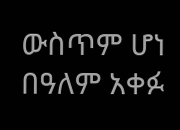ውስጥም ሆነ በዓለም አቀፉ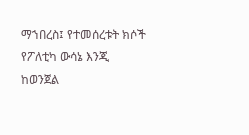ማኀበረስ፤ የተመሰረቱት ክሶች የፖለቲካ ውሳኔ እንጂ ከወንጀል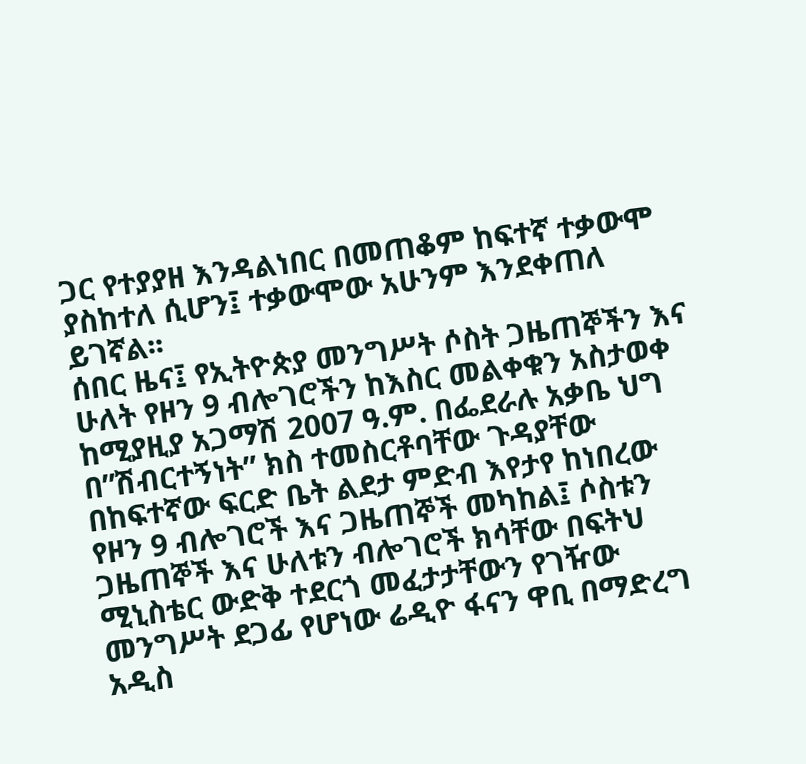ጋር የተያያዘ እንዳልነበር በመጠቆም ከፍተኛ ተቃውሞ ያስከተለ ሲሆን፤ ተቃውሞው አሁንም እንደቀጠለ ይገኛል፡፡
ሰበር ዜና፤ የኢትዮጵያ መንግሥት ሶስት ጋዜጠኞችን እና ሁለት የዞን 9 ብሎገሮችን ከእስር መልቀቁን አስታወቀ
ከሚያዚያ አጋማሽ 2007 ዓ.ም. በፌደራሉ አቃቤ ህግ በ”ሽብርተኝነት” ክስ ተመስርቶባቸው ጉዳያቸው በከፍተኛው ፍርድ ቤት ልደታ ምድብ እየታየ ከነበረው የዞን 9 ብሎገሮች እና ጋዜጠኞች መካከል፤ ሶስቱን ጋዜጠኞች እና ሁለቱን ብሎገሮች ክሳቸው በፍትህ ሚኒስቴር ውድቅ ተደርጎ መፈታታቸውን የገዥው መንግሥት ደጋፊ የሆነው ሬዲዮ ፋናን ዋቢ በማድረግ አዲስ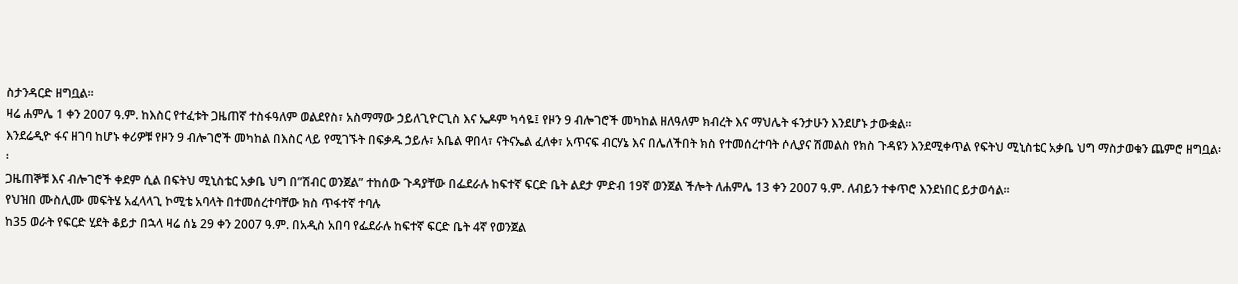ስታንዳርድ ዘግቧል፡፡
ዛሬ ሐምሌ 1 ቀን 2007 ዓ.ም. ከእስር የተፈቱት ጋዜጠኛ ተስፋዓለም ወልደየስ፣ አስማማው ኃይለጊዮርጊስ እና ኤዶም ካሳዬ፤ የዞን 9 ብሎገሮች መካከል ዘለዓለም ክብረት እና ማህሌት ፋንታሁን እንደሆኑ ታውቋል፡፡
እንደሬዲዮ ፋና ዘገባ ከሆኑ ቀሪዎቹ የዞን 9 ብሎገሮች መካከል በእስር ላይ የሚገኙት በፍቃዱ ኃይሉ፣ አቤል ዋበላ፣ ናትናኤል ፈለቀ፣ አጥናፍ ብርሃኔ እና በሌለችበት ክስ የተመሰረተባት ሶሊያና ሽመልስ የክስ ጉዳዩን እንደሚቀጥል የፍትህ ሚኒስቴር አቃቤ ህግ ማስታወቁን ጨምሮ ዘግቧል፡፡
ጋዜጠኞቹ እና ብሎገሮች ቀደም ሲል በፍትህ ሚኒስቴር አቃቤ ህግ በ”ሽብር ወንጀል” ተከሰው ጉዳያቸው በፌደራሉ ከፍተኛ ፍርድ ቤት ልደታ ምድብ 19ኛ ወንጀል ችሎት ለሐምሌ 13 ቀን 2007 ዓ.ም. ለብይን ተቀጥሮ እንደነበር ይታወሳል፡፡
የህዝበ ሙስሊሙ መፍትሄ አፈላላጊ ኮሚቴ አባላት በተመሰረተባቸው ክስ ጥፋተኛ ተባሉ
ከ35 ወራት የፍርድ ሂደት ቆይታ በኋላ ዛሬ ሰኔ 29 ቀን 2007 ዓ.ም. በአዲስ አበባ የፌደራሉ ከፍተኛ ፍርድ ቤት 4ኛ የወንጀል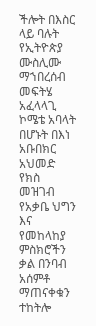ችሎት በእስር ላይ ባሉት የኢትዮጵያ ሙስሊሙ ማኀበረሰብ መፍትሄ አፈላላጊ ኮሜቴ አባላት በሆኑት በእነ አቡበክር አህመድ የክስ መዝገብ የአቃቤ ህግን እና የመከላከያ ምስክሮችን ቃል በንባብ አሰምቶ ማጠናቀቁን ተከትሎ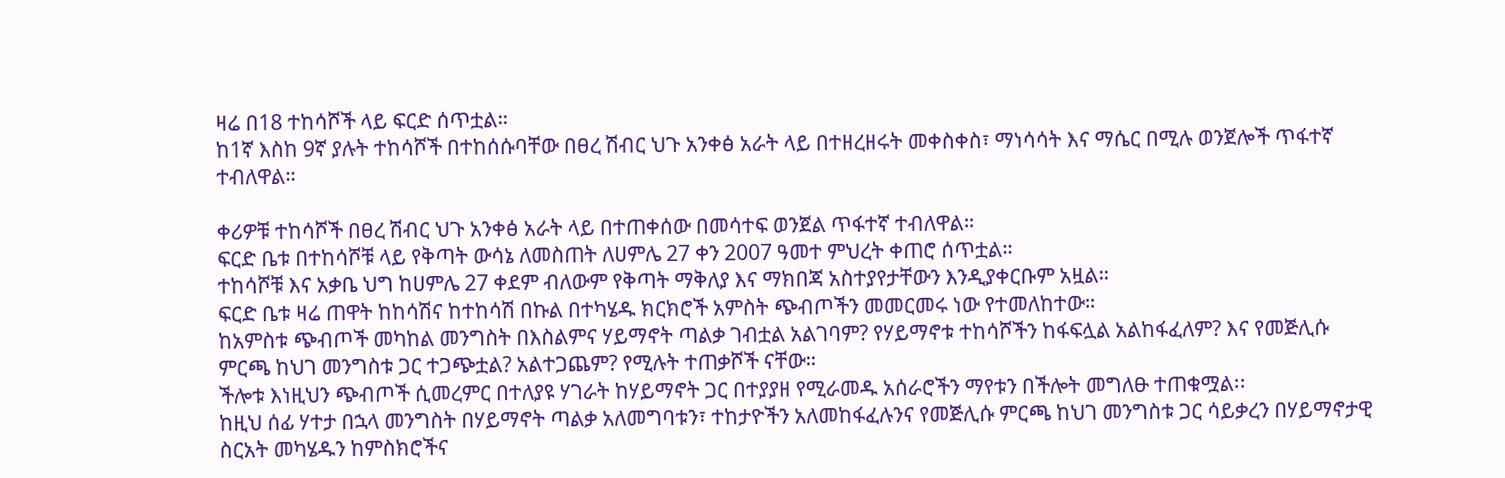ዛሬ በ18 ተከሳሾች ላይ ፍርድ ሰጥቷል።
ከ1ኛ እስከ 9ኛ ያሉት ተከሳሾች በተከሰሱባቸው በፀረ ሽብር ህጉ አንቀፅ አራት ላይ በተዘረዘሩት መቀስቀስ፣ ማነሳሳት እና ማሴር በሚሉ ወንጀሎች ጥፋተኛ ተብለዋል።

ቀሪዎቹ ተከሳሾች በፀረ ሽብር ህጉ አንቀፅ አራት ላይ በተጠቀሰው በመሳተፍ ወንጀል ጥፋተኛ ተብለዋል።
ፍርድ ቤቱ በተከሳሾቹ ላይ የቅጣት ውሳኔ ለመስጠት ለሀምሌ 27 ቀን 2007 ዓመተ ምህረት ቀጠሮ ሰጥቷል።
ተከሳሾቹ እና አቃቤ ህግ ከሀምሌ 27 ቀደም ብለውም የቅጣት ማቅለያ እና ማክበጃ አስተያየታቸውን እንዲያቀርቡም አዟል።
ፍርድ ቤቱ ዛሬ ጠዋት ከከሳሽና ከተከሳሽ በኩል በተካሄዱ ክርክሮች አምስት ጭብጦችን መመርመሩ ነው የተመለከተው።
ከአምስቱ ጭብጦች መካከል መንግስት በእስልምና ሃይማኖት ጣልቃ ገብቷል አልገባም? የሃይማኖቱ ተከሳሾችን ከፋፍሏል አልከፋፈለም? እና የመጅሊሱ ምርጫ ከህገ መንግስቱ ጋር ተጋጭቷል? አልተጋጨም? የሚሉት ተጠቃሾች ናቸው።
ችሎቱ እነዚህን ጭብጦች ሲመረምር በተለያዩ ሃገራት ከሃይማኖት ጋር በተያያዘ የሚራመዱ አሰራሮችን ማየቱን በችሎት መግለፁ ተጠቁሟል፡፡
ከዚህ ሰፊ ሃተታ በኋላ መንግስት በሃይማኖት ጣልቃ አለመግባቱን፣ ተከታዮችን አለመከፋፈሉንና የመጅሊሱ ምርጫ ከህገ መንግስቱ ጋር ሳይቃረን በሃይማኖታዊ ስርአት መካሄዱን ከምስክሮችና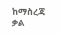ከማስረጃ ቃል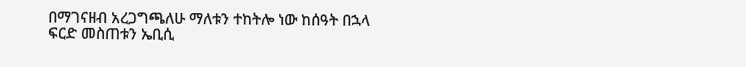በማገናዘብ አረጋግጫለሁ ማለቱን ተከትሎ ነው ከሰዓት በኋላ ፍርድ መስጠቱን ኤቢሲ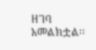ዘገባ አመልክቷል፡፡